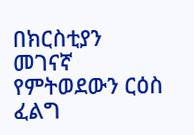በክርስቲያን መገናኛ የምትወደውን ርዕስ ፈልግ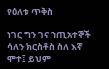የዕለቱ ጥቅስ

ነገር ግን ገና ኀጢአተኞች ሳለን ክርስቶስ ስለ እኛ ሞተ፤ ይህም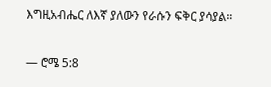እግዚአብሔር ለእኛ ያለውን የራሱን ፍቅር ያሳያል።

— ሮሜ 5:8